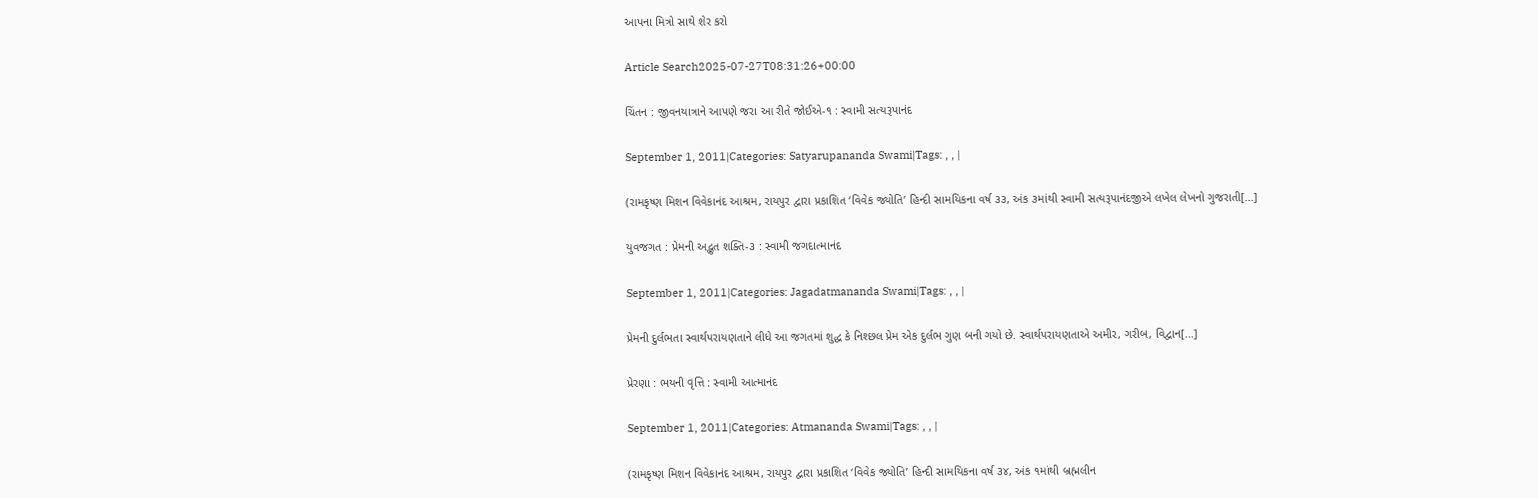આપના મિત્રો સાથે શેર કરો

Article Search2025-07-27T08:31:26+00:00

ચિંતન : જીવનયાત્રાને આપણે જરા આ રીતે જોઈએ-૧ : સ્વામી સત્યરૂપાનંદ

September 1, 2011|Categories: Satyarupananda Swami|Tags: , , |

(રામકૃષ્ણ મિશન વિવેકાનંદ આશ્રમ, રાયપુર દ્વારા પ્રકાશિત ‘વિવેક જ્યોતિ’ હિન્દી સામયિકના વર્ષ ૩૩, અંક ૩માંથી સ્વામી સત્યરૂપાનંદજીએ લખેલ લેખનો ગુજરાતી[...]

યુવજગત : પ્રેમની અદ્ભુત શક્તિ-૩ : સ્વામી જગદાત્માનંદ

September 1, 2011|Categories: Jagadatmananda Swami|Tags: , , |

પ્રેમની દુર્લભતા સ્વાર્થપરાયણતાને લીધે આ જગતમાં શુદ્ધ કે નિશ્છલ પ્રેમ એક દુર્લભ ગુણ બની ગયો છે. સ્વાર્થપરાયણતાએ અમીર, ગરીબ, વિદ્વાન[...]

પ્રેરણા : ભયની વૃત્તિ : સ્વામી આત્માનંદ

September 1, 2011|Categories: Atmananda Swami|Tags: , , |

(રામકૃષ્ણ મિશન વિવેકાનંદ આશ્રમ, રાયપુર દ્વારા પ્રકાશિત ‘વિવેક જ્યોતિ’ હિન્દી સામયિકના વર્ષ ૩૪, અંક ૧માંથી બ્રહ્મલીન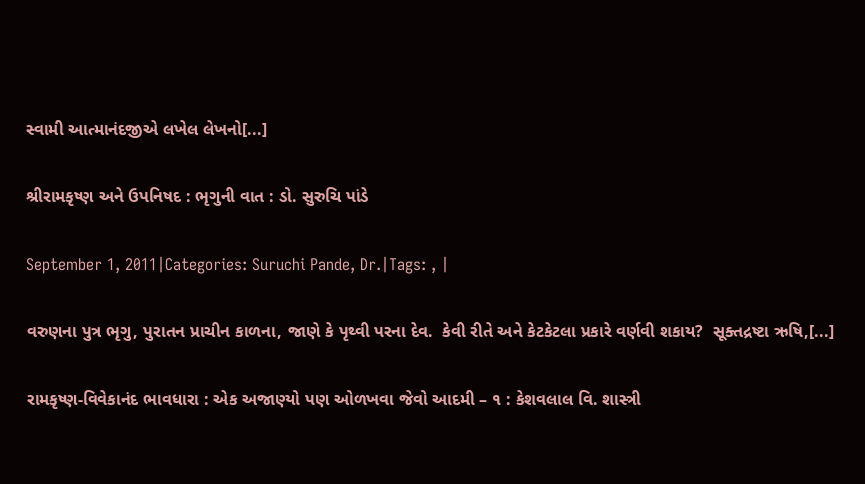સ્વામી આત્માનંદજીએ લખેલ લેખનો[...]

શ્રીરામકૃષ્ણ અને ઉપનિષદ : ભૃગુની વાત : ડો. સુરુચિ પાંડે

September 1, 2011|Categories: Suruchi Pande, Dr.|Tags: , |

વરુણના પુત્ર ભૃગુ, પુરાતન પ્રાચીન કાળના, જાણે કે પૃથ્વી પરના દેવ.  કેવી રીતે અને કેટકેટલા પ્રકારે વર્ણવી શકાય?  સૂક્તદ્રષ્ટા ઋષિ,[...]

રામકૃષ્ણ-વિવેકાનંદ ભાવધારા : એક અજાણ્યો પણ ઓળખવા જેવો આદમી – ૧ : કેશવલાલ વિ. શાસ્ત્રી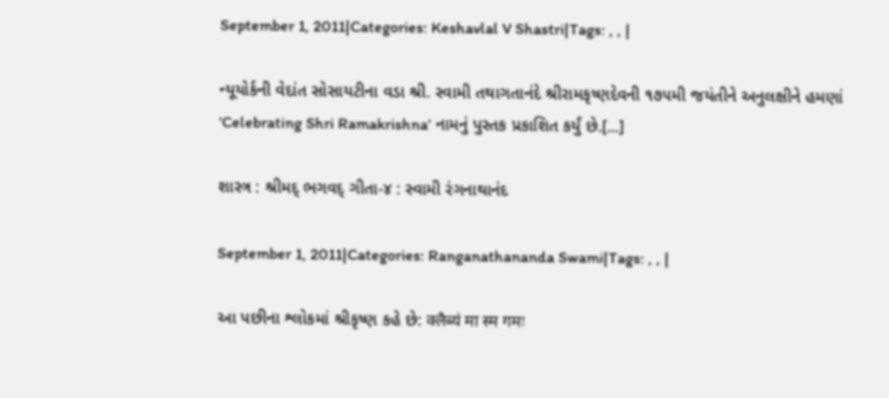September 1, 2011|Categories: Keshavlal V Shastri|Tags: , , |

ન્યૂયોર્કની વેદાંત સોસાયટીના વડા શ્રી. સ્વામી તથાગતાનંદે શ્રીરામકૃષ્ણદેવની ૧૭૫મી જયંતીને અનુલક્ષીને હમણાં ‘Celebrating Shri Ramakrishna’ નામનું પુસ્તક પ્રકાશિત કર્યું છે.[...]

શાસ્ત્ર : શ્રીમદ્ ભગવદ્ ગીતા-૪ : સ્વામી રંગનાથાનંદ

September 1, 2011|Categories: Ranganathananda Swami|Tags: , , |

આ પછીના શ્લોકમાં શ્રીકૃષ્ણ કહે છે: क्लैब्यं मा स्म गमः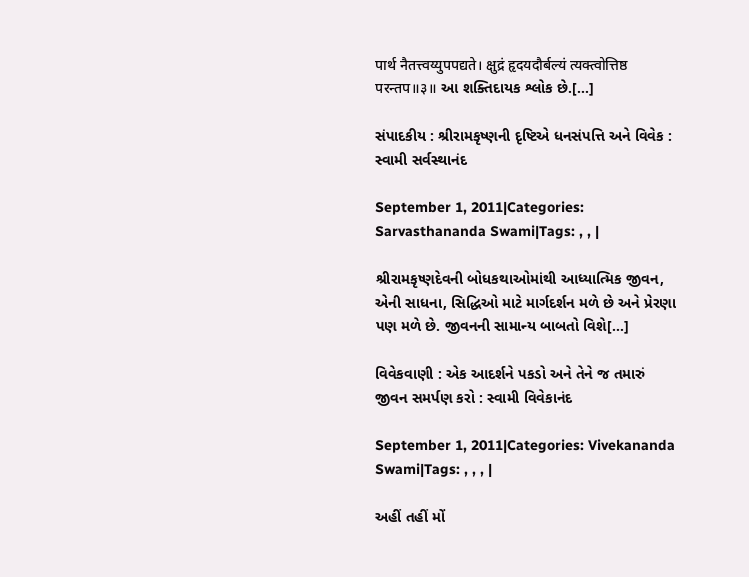पार्थ नैतत्त्वय्युपपद्यते। क्षुद्रं हृदयदौर्बल्यं त्यक्त्वोत्तिष्ठ परन्तप॥३॥ આ શક્તિદાયક શ્લોક છે.[...]

સંપાદકીય : શ્રીરામકૃષ્ણની દૃષ્ટિએ ધનસંપત્તિ અને વિવેક : સ્વામી સર્વસ્થાનંદ

September 1, 2011|Categories: Sarvasthananda Swami|Tags: , , |

શ્રીરામકૃષ્ણદેવની બોધકથાઓમાંથી આધ્યાત્મિક જીવન, એની સાધના, સિદ્ધિઓ માટે માર્ગદર્શન મળે છે અને પ્રેરણા પણ મળે છે. જીવનની સામાન્ય બાબતો વિશે[...]

વિવેકવાણી : એક આદર્શને પકડો અને તેને જ તમારું જીવન સમર્પણ કરો : સ્વામી વિવેકાનંદ

September 1, 2011|Categories: Vivekananda Swami|Tags: , , , |

અહીં તહીં મોં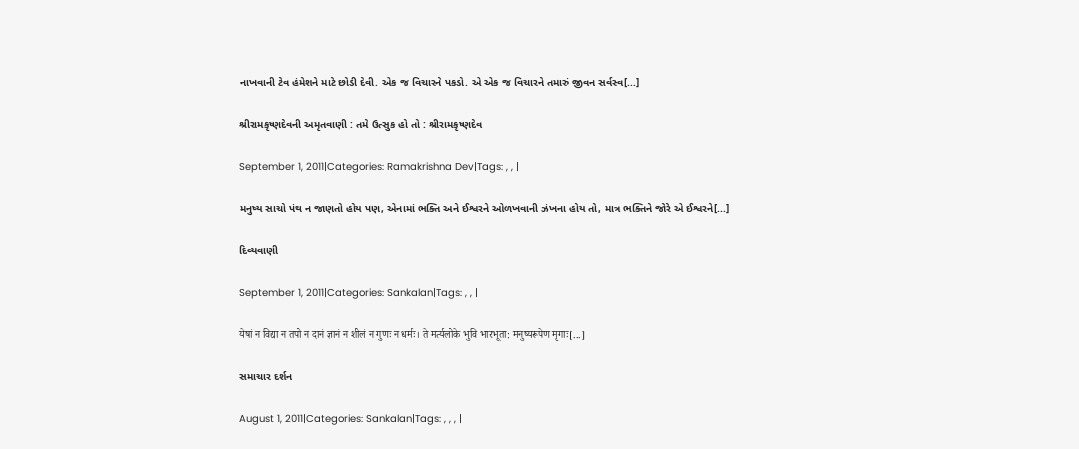નાખવાની ટેવ હંમેશને માટે છોડી દેવી. એક જ વિચારને પકડો. એ એક જ વિચારને તમારું જીવન સર્વસ્વ[...]

શ્રીરામકૃષ્ણદેવની અમૃતવાણી : તમે ઉત્સુક હો તો : શ્રીરામકૃષ્ણદેવ

September 1, 2011|Categories: Ramakrishna Dev|Tags: , , |

મનુષ્ય સાચો પંથ ન જાણતો હોય પણ, એનામાં ભક્તિ અને ઈશ્વરને ઓળખવાની ઝંખના હોય તો, માત્ર ભક્તિને જોરે એ ઈશ્વરને[...]

દિવ્યવાણી

September 1, 2011|Categories: Sankalan|Tags: , , |

येषां न विद्या न तपो न दानं ज्ञानं न शीलं न गुणः न धर्मः। ते मर्त्यलोके भुवि भारभूता: मनुष्यरूपेण मृगाः[...]

સમાચાર દર્શન

August 1, 2011|Categories: Sankalan|Tags: , , , |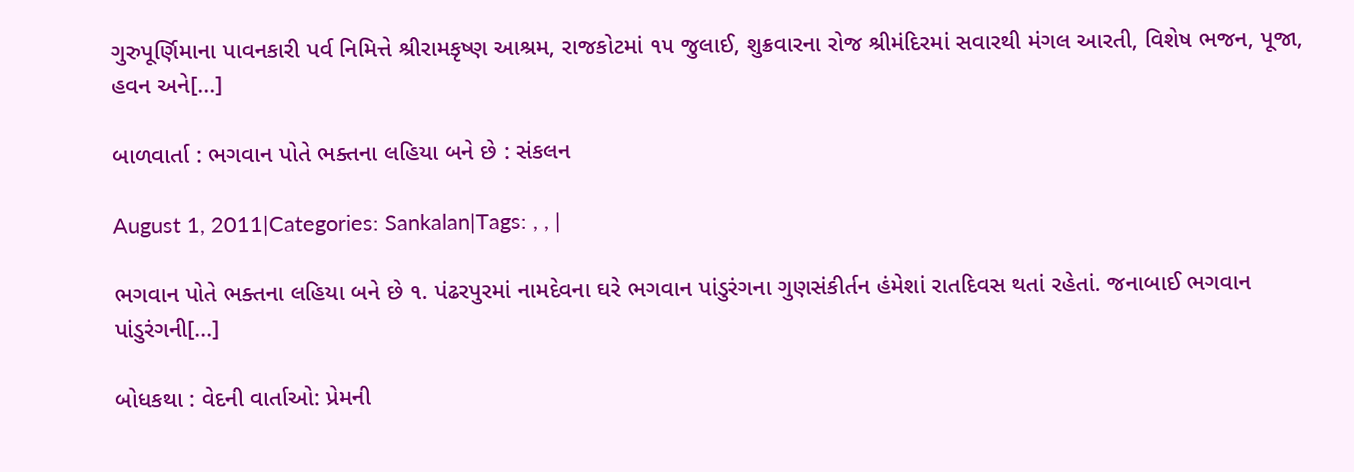ગુરુપૂર્ણિમાના પાવનકારી પર્વ નિમિત્તે શ્રીરામકૃષ્ણ આશ્રમ, રાજકોટમાં ૧૫ જુલાઈ, શુક્રવારના રોજ શ્રીમંદિરમાં સવારથી મંગલ આરતી, વિશેષ ભજન, પૂજા, હવન અને[...]

બાળવાર્તા : ભગવાન પોતે ભક્તના લહિયા બને છે : સંકલન

August 1, 2011|Categories: Sankalan|Tags: , , |

ભગવાન પોતે ભક્તના લહિયા બને છે ૧. પંઢરપુરમાં નામદેવના ઘરે ભગવાન પાંડુરંગના ગુણસંકીર્તન હંમેશાં રાતદિવસ થતાં રહેતાં. જનાબાઈ ભગવાન પાંડુરંગની[...]

બોધકથા : વેદની વાર્તાઓ: પ્રેમની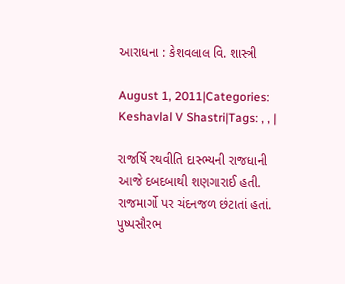આરાધના : કેશવલાલ વિ. શાસ્ત્રી

August 1, 2011|Categories: Keshavlal V Shastri|Tags: , , |

રાજર્ષિ રથવીતિ દાસ્ભ્યની રાજધાની આજે દબદબાથી શણગારાઈ હતી. રાજમાર્ગો પર ચંદનજળ છંટાતાં હતાં. પુષ્પસૌરભ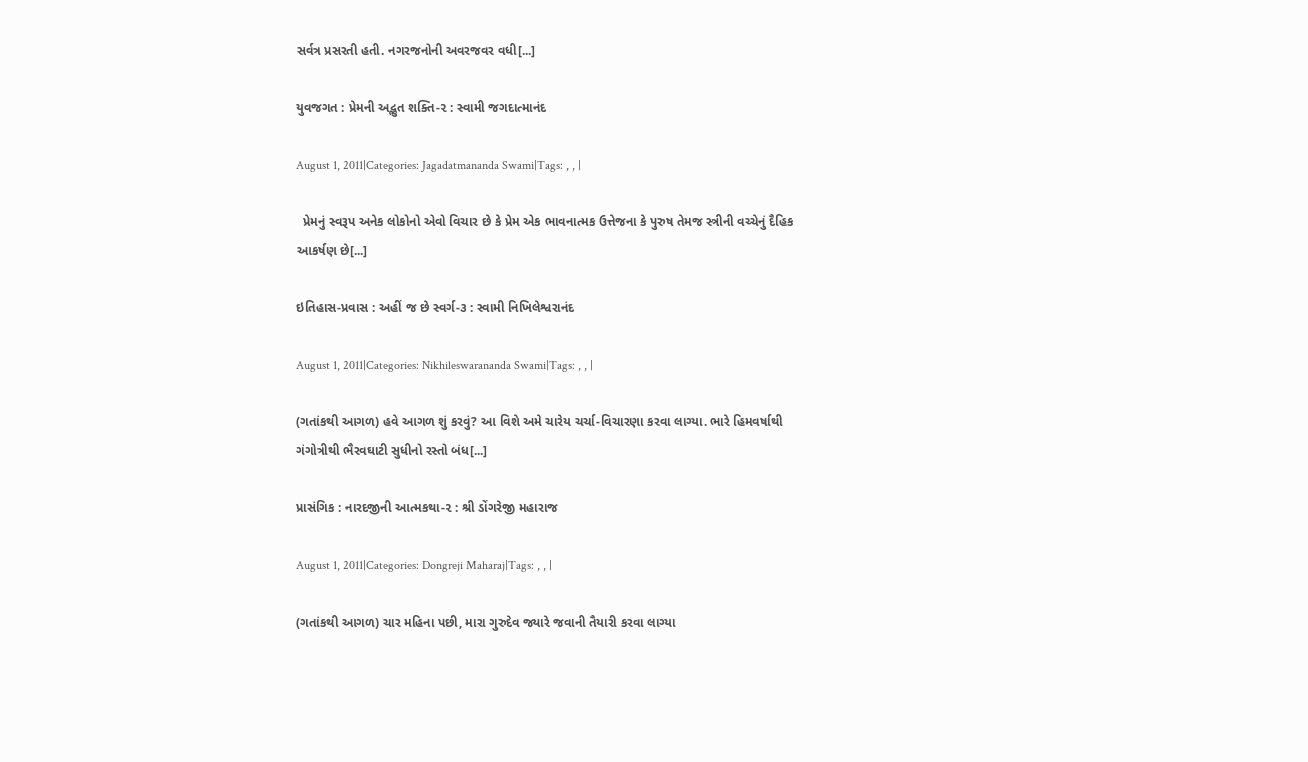સર્વત્ર પ્રસરતી હતી. નગરજનોની અવરજવર વધી[...]

યુવજગત : પ્રેમની અદ્ભુત શક્તિ-૨ : સ્વામી જગદાત્માનંદ

August 1, 2011|Categories: Jagadatmananda Swami|Tags: , , |

  પ્રેમનું સ્વરૂપ અનેક લોકોનો એવો વિચાર છે કે પ્રેમ એક ભાવનાત્મક ઉત્તેજના કે પુરુષ તેમજ સ્ત્રીની વચ્ચેનું દૈહિક આકર્ષણ છે[...]

ઇતિહાસ-પ્રવાસ : અહીં જ છે સ્વર્ગ-૩ : સ્વામી નિખિલેશ્વરાનંદ

August 1, 2011|Categories: Nikhileswarananda Swami|Tags: , , |

(ગતાંકથી આગળ) હવે આગળ શું કરવું? આ વિશે અમે ચારેય ચર્ચા-વિચારણા કરવા લાગ્યા. ભારે હિમવર્ષાથી ગંગોત્રીથી ભૈરવઘાટી સુધીનો રસ્તો બંધ[...]

પ્રાસંગિક : નારદજીની આત્મકથા-૨ : શ્રી ડોંગરેજી મહારાજ

August 1, 2011|Categories: Dongreji Maharaj|Tags: , , |

(ગતાંકથી આગળ) ચાર મહિના પછી, મારા ગુરુદેવ જ્યારે જવાની તૈયારી કરવા લાગ્યા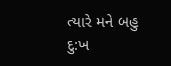ત્યારે મને બહુ દુ:ખ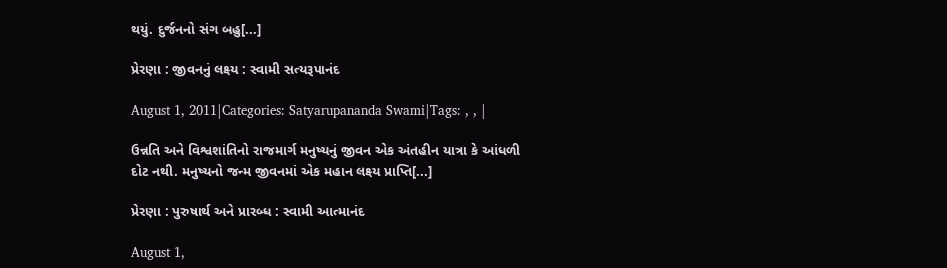થયું. દુર્જનનો સંગ બહુ[...]

પ્રેરણા : જીવનનું લક્ષ્ય : સ્વામી સત્યરૂપાનંદ

August 1, 2011|Categories: Satyarupananda Swami|Tags: , , |

ઉન્નતિ અને વિશ્વશાંતિનો રાજમાર્ગ મનુષ્યનું જીવન એક અંતહીન યાત્રા કે આંધળી દોટ નથી. મનુષ્યનો જન્મ જીવનમાં એક મહાન લક્ષ્ય પ્રાપ્તિ[...]

પ્રેરણા : પુરુષાર્થ અને પ્રારબ્ધ : સ્વામી આત્માનંદ

August 1,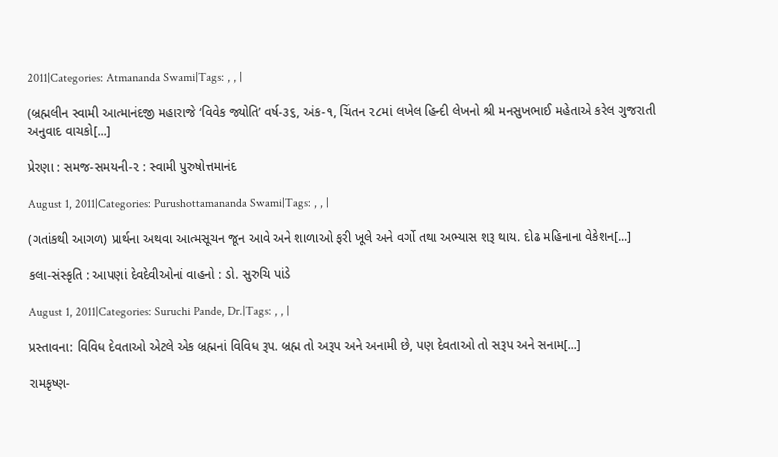2011|Categories: Atmananda Swami|Tags: , , |

(બ્રહ્મલીન સ્વામી આત્માનંદજી મહારાજે ‘વિવેક જ્યોતિ’ વર્ષ-૩૬, અંક-૧, ચિંતન ૨૮માં લખેલ હિન્દી લેખનો શ્રી મનસુખભાઈ મહેતાએ કરેલ ગુજરાતી અનુવાદ વાચકો[...]

પ્રેરણા : સમજ-સમયની-૨ : સ્વામી પુરુષોત્તમાનંદ

August 1, 2011|Categories: Purushottamananda Swami|Tags: , , |

(ગતાંકથી આગળ) પ્રાર્થના અથવા આત્મસૂચન જૂન આવે અને શાળાઓ ફરી ખૂલે અને વર્ગો તથા અભ્યાસ શરૂ થાય. દોઢ મહિનાના વેકેશન[...]

કલા-સંસ્કૃતિ : આપણાં દેવદેવીઓનાં વાહનો : ડો. સુરુચિ પાંડે

August 1, 2011|Categories: Suruchi Pande, Dr.|Tags: , , |

પ્રસ્તાવના: વિવિધ દેવતાઓ એટલે એક બ્રહ્મનાં વિવિધ રૂપ. બ્રહ્મ તો અરૂપ અને અનામી છે, પણ દેવતાઓ તો સરૂપ અને સનામ[...]

રામકૃષ્ણ-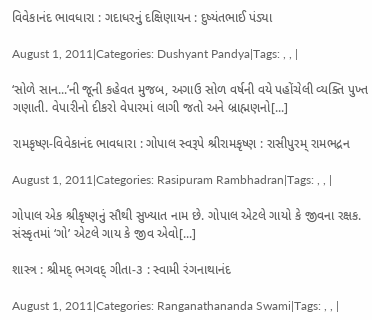વિવેકાનંદ ભાવધારા : ગદાધરનું દક્ષિણાયન : દુષ્યંતભાઈ પંડ્યા

August 1, 2011|Categories: Dushyant Pandya|Tags: , , |

‘સોળે સાન...’ની જૂની કહેવત મુજબ, અગાઉ સોળ વર્ષની વયે પહોંચેલી વ્યક્તિ પુખ્ત ગણાતી. વેપારીનો દીકરો વેપારમાં લાગી જતો અને બ્રાહ્મણનો[...]

રામકૃષ્ણ-વિવેકાનંદ ભાવધારા : ગોપાલ સ્વરૂપે શ્રીરામકૃષ્ણ : રાસીપુરમ્‌ રામભદ્રન

August 1, 2011|Categories: Rasipuram Rambhadran|Tags: , , |

ગોપાલ એક શ્રીકૃષ્ણનું સૌથી સુખ્યાત નામ છે. ગોપાલ એટલે ગાયો કે જીવના રક્ષક. સંસ્કૃતમાં ‘ગો’ એટલે ગાય કે જીવ એવો[...]

શાસ્ત્ર : શ્રીમદ્ ભગવદ્ ગીતા-૩ : સ્વામી રંગનાથાનંદ

August 1, 2011|Categories: Ranganathananda Swami|Tags: , , |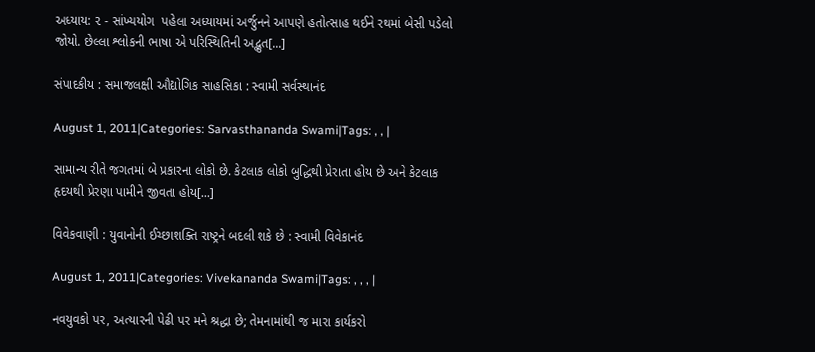અધ્યાય: ૨ - સાંખ્યયોગ  પહેલા અધ્યાયમાં અર્જુનને આપણે હતોત્સાહ થઈને રથમાં બેસી પડેલો જોયો. છેલ્લા શ્લોકની ભાષા એ પરિસ્થિતિની અદ્ભુત[...]

સંપાદકીય : સમાજલક્ષી ઔદ્યોગિક સાહસિકા : સ્વામી સર્વસ્થાનંદ

August 1, 2011|Categories: Sarvasthananda Swami|Tags: , , |

સામાન્ય રીતે જગતમાં બે પ્રકારના લોકો છે. કેટલાક લોકો બુદ્ધિથી પ્રેરાતા હોય છે અને કેટલાક હૃદયથી પ્રેરણા પામીને જીવતા હોય[...]

વિવેકવાણી : યુવાનોની ઈચ્છાશક્તિ રાષ્ટ્રને બદલી શકે છે : સ્વામી વિવેકાનંદ

August 1, 2011|Categories: Vivekananda Swami|Tags: , , , |

નવયુવકો પર, અત્યારની પેઢી પર મને શ્રદ્ધા છે; તેમનામાંથી જ મારા કાર્યકરો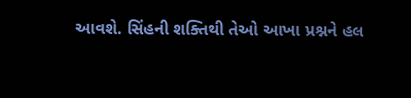આવશે. સિંહની શક્તિથી તેઓ આખા પ્રશ્નને હલ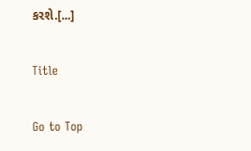કરશે.[...]

Title

Go to Top